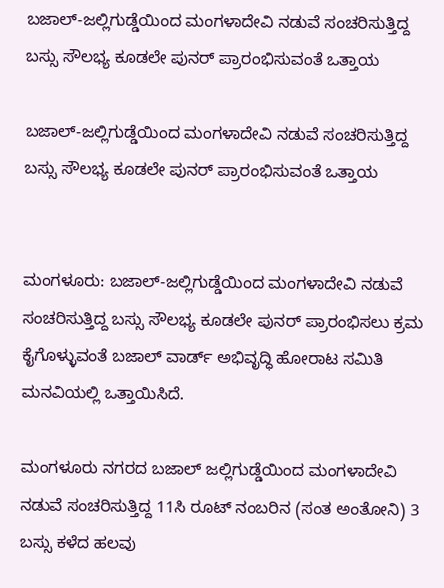ಬಜಾಲ್-ಜಲ್ಲಿಗುಡ್ಡೆಯಿಂದ ಮಂಗಳಾದೇವಿ ನಡುವೆ ಸಂಚರಿಸುತ್ತಿದ್ದ ಬಸ್ಸು ಸೌಲಭ್ಯ ಕೂಡಲೇ ಪುನರ್ ಪ್ರಾರಂಭಿಸುವಂತೆ ಒತ್ತಾಯ

ಬಜಾಲ್-ಜಲ್ಲಿಗುಡ್ಡೆಯಿಂದ ಮಂಗಳಾದೇವಿ ನಡುವೆ ಸಂಚರಿಸುತ್ತಿದ್ದ ಬಸ್ಸು ಸೌಲಭ್ಯ ಕೂಡಲೇ ಪುನರ್ ಪ್ರಾರಂಭಿಸುವಂತೆ ಒತ್ತಾಯ


ಮಂಗಳೂರು: ಬಜಾಲ್-ಜಲ್ಲಿಗುಡ್ಡೆಯಿಂದ ಮಂಗಳಾದೇವಿ ನಡುವೆ ಸಂಚರಿಸುತ್ತಿದ್ದ ಬಸ್ಸು ಸೌಲಭ್ಯ ಕೂಡಲೇ ಪುನರ್ ಪ್ರಾರಂಭಿಸಲು ಕ್ರಮ ಕೈಗೊಳ್ಳುವಂತೆ ಬಜಾಲ್ ವಾರ್ಡ್ ಅಭಿವೃದ್ಧಿ ಹೋರಾಟ ಸಮಿತಿ ಮನವಿಯಲ್ಲಿ ಒತ್ತಾಯಿಸಿದೆ.

ಮಂಗಳೂರು ನಗರದ ಬಜಾಲ್ ಜಲ್ಲಿಗುಡ್ಡೆಯಿಂದ ಮಂಗಳಾದೇವಿ ನಡುವೆ ಸಂಚರಿಸುತ್ತಿದ್ದ 11ಸಿ ರೂಟ್ ನಂಬರಿನ (ಸಂತ ಅಂತೋನಿ) 3 ಬಸ್ಸು ಕಳೆದ ಹಲವು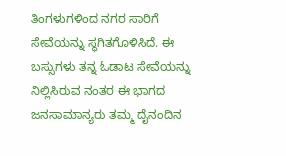ತಿಂಗಳುಗಳಿಂದ ನಗರ ಸಾರಿಗೆ ಸೇವೆಯನ್ನು ಸ್ಥಗಿತಗೊಳಿಸಿದೆ. ಈ ಬಸ್ಸುಗಳು ತನ್ನ ಓಡಾಟ ಸೇವೆಯನ್ನು ನಿಲ್ಲಿಸಿರುವ ನಂತರ ಈ ಭಾಗದ ಜನಸಾಮಾನ್ಯರು ತಮ್ಮ ದೈನಂದಿನ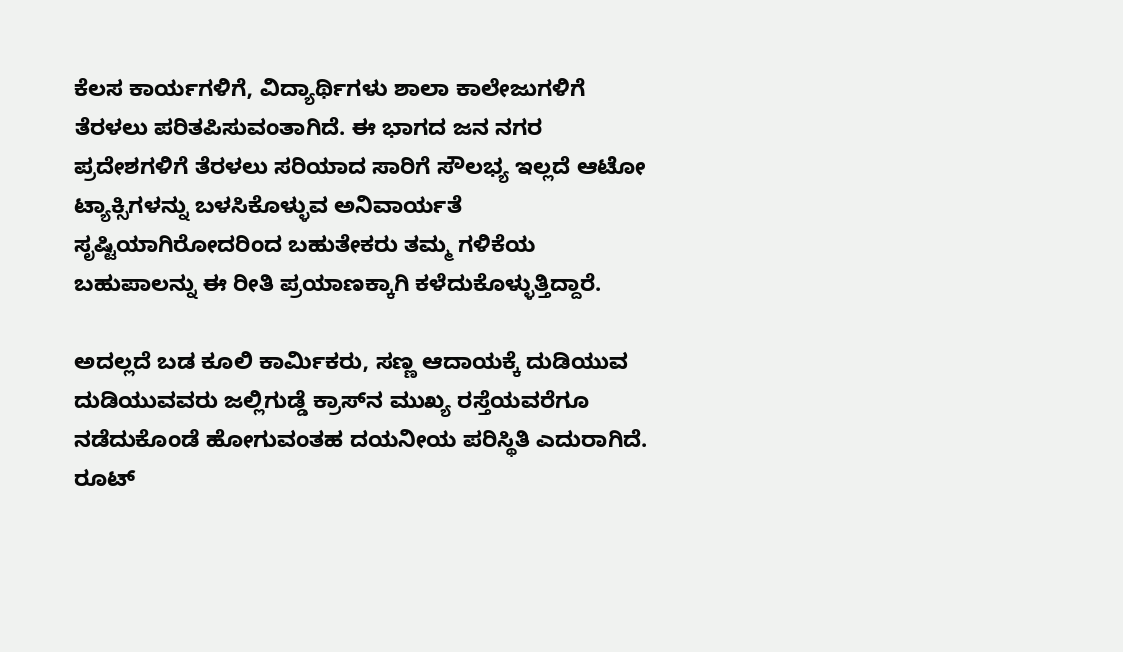ಕೆಲಸ ಕಾರ್ಯಗಳಿಗೆ, ವಿದ್ಯಾರ್ಥಿಗಳು ಶಾಲಾ ಕಾಲೇಜುಗಳಿಗೆ ತೆರಳಲು ಪರಿತಪಿಸುವಂತಾಗಿದೆ. ಈ ಭಾಗದ ಜನ ನಗರ ಪ್ರದೇಶಗಳಿಗೆ ತೆರಳಲು ಸರಿಯಾದ ಸಾರಿಗೆ ಸೌಲಭ್ಯ ಇಲ್ಲದೆ ಆಟೋ ಟ್ಯಾಕ್ಸಿಗಳನ್ನು ಬಳಸಿಕೊಳ್ಳುವ ಅನಿವಾರ್ಯತೆ ಸೃಷ್ಟಿಯಾಗಿರೋದರಿಂದ ಬಹುತೇಕರು ತಮ್ಮ ಗಳಿಕೆಯ ಬಹುಪಾಲನ್ನು ಈ ರೀತಿ ಪ್ರಯಾಣಕ್ಕಾಗಿ ಕಳೆದುಕೊಳ್ಳುತ್ತಿದ್ದಾರೆ.

ಅದಲ್ಲದೆ ಬಡ ಕೂಲಿ ಕಾರ್ಮಿಕರು, ಸಣ್ಣ ಆದಾಯಕ್ಕೆ ದುಡಿಯುವ ದುಡಿಯುವವರು ಜಲ್ಲಿಗುಡ್ಡೆ ಕ್ರಾಸ್‌ನ ಮುಖ್ಯ ರಸ್ತೆಯವರೆಗೂ ನಡೆದುಕೊಂಡೆ ಹೋಗುವಂತಹ ದಯನೀಯ ಪರಿಸ್ಥಿತಿ ಎದುರಾಗಿದೆ. ರೂಟ್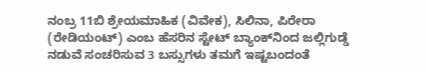ನಂಬ್ರ 11ಬಿ ಶ್ರೇಯಮಾಹಿಕ (ವಿವೇಕ), ಸಿಲಿನಾ, ಪಿರೇರಾ (ರೇಡಿಯಂಟ್) ಎಂಬ ಹೆಸರಿನ ಸ್ಟೇಟ್ ಬ್ಯಾಂಕ್‌ನಿಂದ ಜಲ್ಲಿಗುಡ್ಡೆ ನಡುವೆ ಸಂಚರಿಸುವ 3 ಬಸ್ಸುಗಳು ತಮಗೆ ಇಷ್ಟಬಂದಂತೆ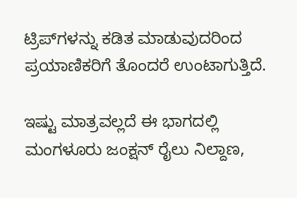ಟ್ರಿಪ್‌ಗಳನ್ನು ಕಡಿತ ಮಾಡುವುದರಿಂದ ಪ್ರಯಾಣಿಕರಿಗೆ ತೊಂದರೆ ಉಂಟಾಗುತ್ತಿದೆ.

ಇಷ್ಟು ಮಾತ್ರವಲ್ಲದೆ ಈ ಭಾಗದಲ್ಲಿ ಮಂಗಳೂರು ಜಂಕ್ಷನ್ ರೈಲು ನಿಲ್ದಾಣ,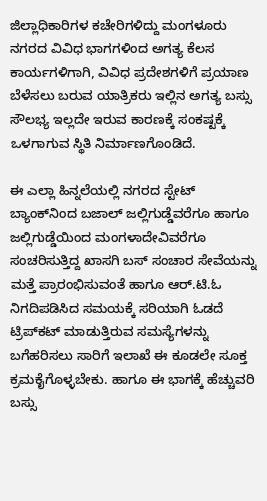ಜಿಲ್ಲಾಧಿಕಾರಿಗಳ ಕಚೇರಿಗಳಿದ್ದು ಮಂಗಳೂರು ನಗರದ ವಿವಿಧ ಭಾಗಗಳಿಂದ ಅಗತ್ಯ ಕೆಲಸ ಕಾರ್ಯಗಳಿಗಾಗಿ, ವಿವಿಧ ಪ್ರದೇಶಗಳಿಗೆ ಪ್ರಯಾಣ ಬೆಳೆಸಲು ಬರುವ ಯಾತ್ರಿಕರು ಇಲ್ಲಿನ ಅಗತ್ಯ ಬಸ್ಸು ಸೌಲಭ್ಯ ಇಲ್ಲದೇ ಇರುವ ಕಾರಣಕ್ಕೆ ಸಂಕಷ್ಟಕ್ಕೆ ಒಳಗಾಗುವ ಸ್ಥಿತಿ ನಿರ್ಮಾಣಗೊಂಡಿದೆ.

ಈ ಎಲ್ಲಾ ಹಿನ್ನಲೆಯಲ್ಲಿ ನಗರದ ಸ್ಟೇಟ್ ಬ್ಯಾಂಕ್‌ನಿಂದ ಬಜಾಲ್ ಜಲ್ಲಿಗುಡ್ಡೆವರೆಗೂ ಹಾಗೂ ಜಲ್ಲಿಗುಡ್ಡೆಯಿಂದ ಮಂಗಳಾದೇವಿವರೆಗೂ ಸಂಚರಿಸುತ್ತಿದ್ದ ಖಾಸಗಿ ಬಸ್ ಸಂಚಾರ ಸೇವೆಯನ್ನು ಮತ್ತೆ ಪ್ರಾರಂಭಿಸುವಂತೆ ಹಾಗೂ ಆರ್.ಟಿ.ಓ ನಿಗದಿಪಡಿಸಿದ ಸಮಯಕ್ಕೆ ಸರಿಯಾಗಿ ಓಡದೆ ಟ್ರಿಪ್‌ಕಟ್ ಮಾಡುತ್ತಿರುವ ಸಮಸ್ಯೆಗಳನ್ನು ಬಗೆಹರಿಸಲು ಸಾರಿಗೆ ಇಲಾಖೆ ಈ ಕೂಡಲೇ ಸೂಕ್ತ ಕ್ರಮಕೈಗೊಳ್ಳಬೇಕು. ಹಾಗೂ ಈ ಭಾಗಕ್ಕೆ ಹೆಚ್ಚುವರಿ ಬಸ್ಸು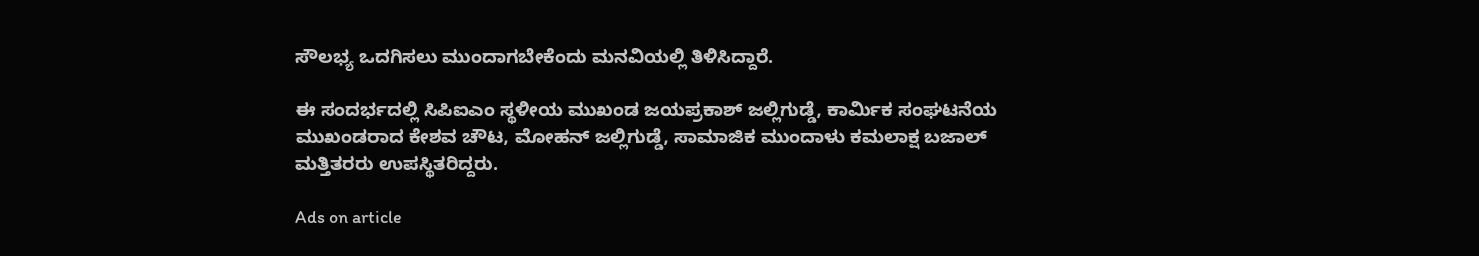ಸೌಲಭ್ಯ ಒದಗಿಸಲು ಮುಂದಾಗಬೇಕೆಂದು ಮನವಿಯಲ್ಲಿ ತಿಳಿಸಿದ್ದಾರೆ.

ಈ ಸಂದರ್ಭದಲ್ಲಿ ಸಿಪಿಐಎಂ ಸ್ಥಳೀಯ ಮುಖಂಡ ಜಯಪ್ರಕಾಶ್ ಜಲ್ಲಿಗುಡ್ಡೆ, ಕಾರ್ಮಿಕ ಸಂಘಟನೆಯ ಮುಖಂಡರಾದ ಕೇಶವ ಚೌಟ, ಮೋಹನ್ ಜಲ್ಲಿಗುಡ್ಡೆ, ಸಾಮಾಜಿಕ ಮುಂದಾಳು ಕಮಲಾಕ್ಷ ಬಜಾಲ್ ಮತ್ತಿತರರು ಉಪಸ್ಥಿತರಿದ್ದರು.

Ads on article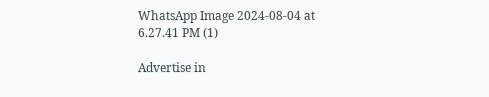WhatsApp Image 2024-08-04 at 6.27.41 PM (1)

Advertise in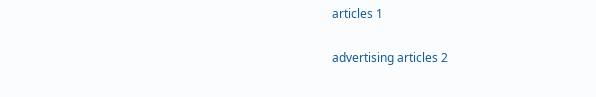articles 1

advertising articles 2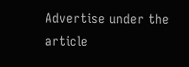Advertise under the article